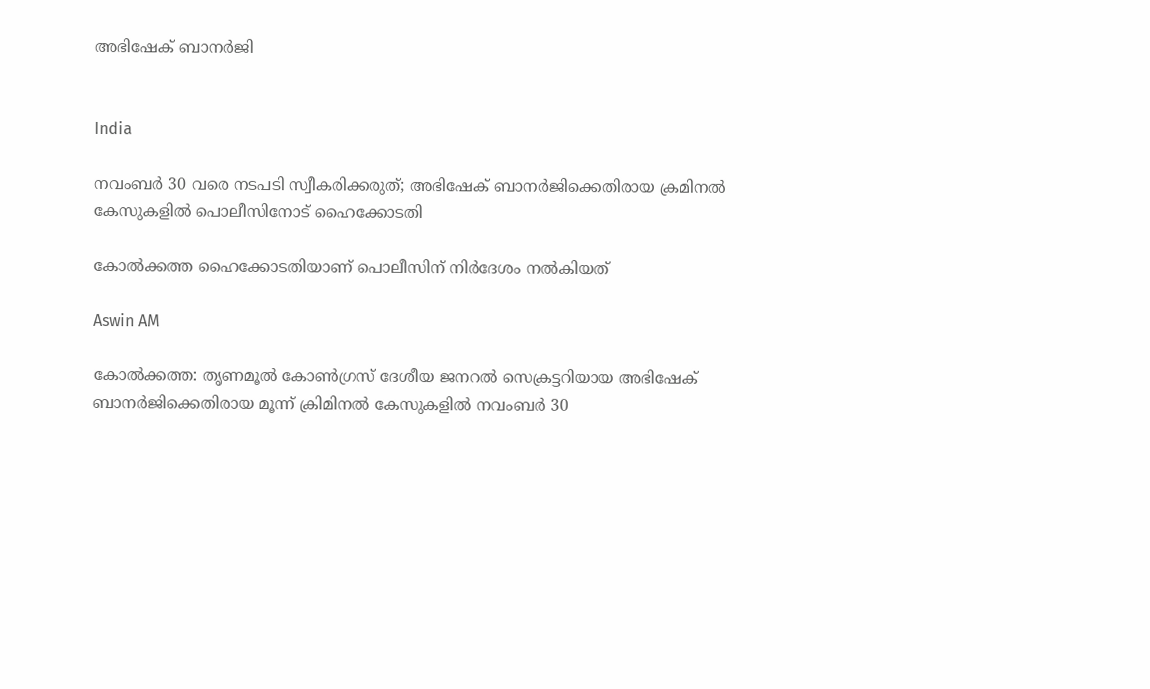അഭിഷേക് ബാനർജി


India

നവംബർ 30 വരെ നടപടി സ്വീകരിക്കരുത്; അഭിഷേക് ബാനർജിക്കെതിരായ ക്രമിനൽ കേസുകളിൽ പൊലീസിനോട് ഹൈക്കോടതി

കോൽക്കത്ത ഹൈക്കോടതി‍യാണ് പൊലീസിന് നിർദേശം നൽകിയത്

Aswin AM

കോൽക്കത്ത: തൃണമൂൽ കോൺഗ്രസ് ദേശീയ ജനറൽ സെക്രട്ടറിയായ അഭിഷേക് ബാനർജിക്കെതിരായ മൂന്ന് ക്രിമിനൽ കേസുകളിൽ നവംബർ 30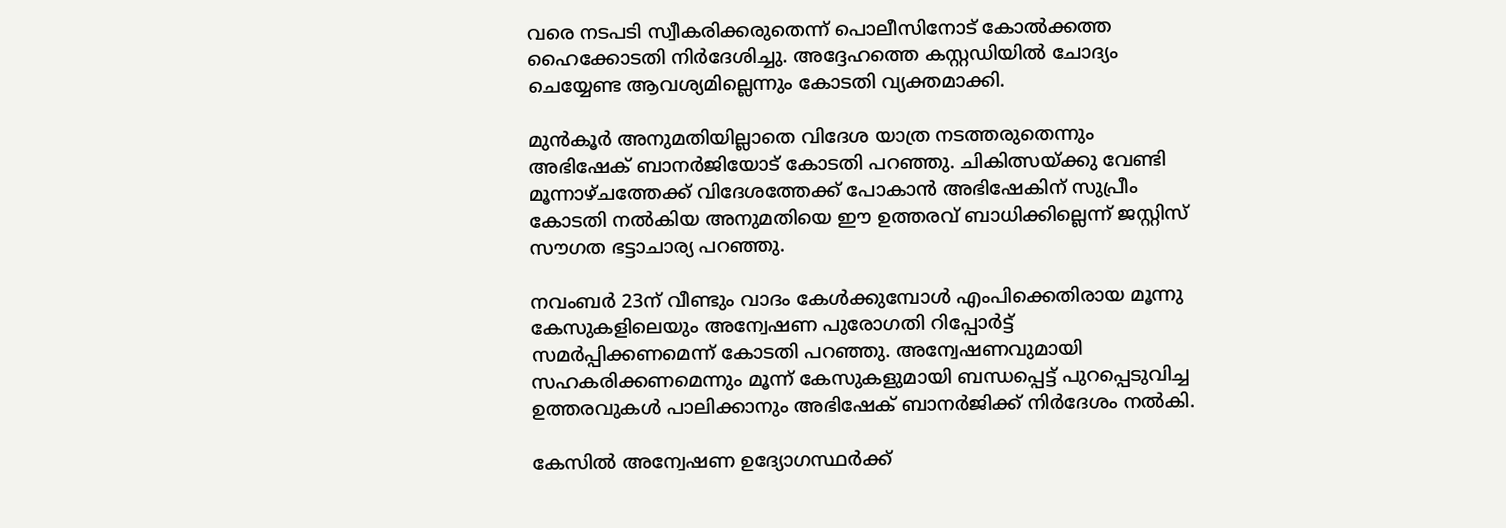വരെ നടപടി സ്വീകരിക്കരുതെന്ന് പൊലീസിനോട് കോൽക്കത്ത ഹൈക്കോടതി നിർദേശിച്ചു. അദ്ദേഹത്തെ കസ്റ്റഡിയിൽ ചോദ‍്യം ചെയ്യേണ്ട ആവശ‍്യമില്ലെന്നും കോടതി വ‍്യക്തമാക്കി.

മുൻകൂർ അനുമതിയില്ലാതെ വിദേശ യാത്ര നടത്തരുതെന്നും അഭിഷേക് ബാനർജിയോട് കോടതി പറഞ്ഞു. ചികിത്സയ്ക്കു വേണ്ടി മൂന്നാഴ്ചത്തേക്ക് വിദേശത്തേക്ക് പോകാൻ അഭിഷേകിന് സുപ്രീം കോടതി നൽകിയ അനുമതിയെ ഈ ഉത്തരവ് ബാധിക്കില്ലെന്ന് ജസ്റ്റിസ് സൗഗത ഭട്ടാചാര‍്യ പറഞ്ഞു.

നവംബർ 23ന് വീണ്ടും വാദം കേൾക്കുമ്പോൾ എംപിക്കെതിരായ മൂന്നു കേസുകളിലെയും അന്വേഷണ പുരോഗതി റിപ്പോർട്ട് സമർപ്പിക്കണമെന്ന് കോടതി പറഞ്ഞു. അന്വേഷണവുമായി സഹകരിക്കണമെന്നും മൂന്ന് കേസുകളുമായി ബന്ധപ്പെട്ട് പുറപ്പെടുവിച്ച ഉത്തരവുകൾ പാലിക്കാനും അഭിഷേക് ബാനർജിക്ക് നിർദേശം നൽകി.

കേസിൽ അന്വേഷണ ഉദ‍്യോഗസ്ഥർക്ക്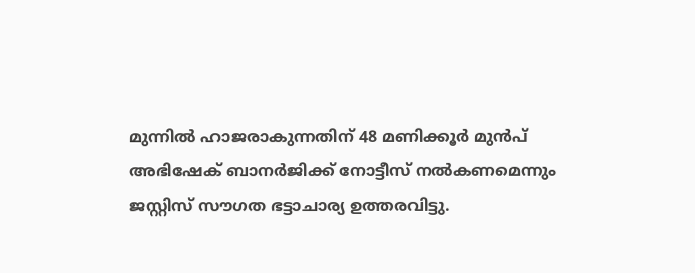മുന്നിൽ ഹാജരാകുന്നതിന് 48 മണിക്കൂർ മുൻപ് അഭിഷേക് ബാനർജിക്ക് നോട്ടീസ് നൽകണമെന്നും ജസ്റ്റിസ് സൗഗത ഭട്ടാചാര‍്യ ഉത്തരവിട്ടു.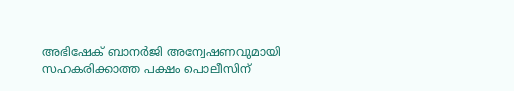അഭിഷേക് ബാനർജി അന്വേഷണവുമായി സഹകരിക്കാത്ത പക്ഷം പൊലീസിന്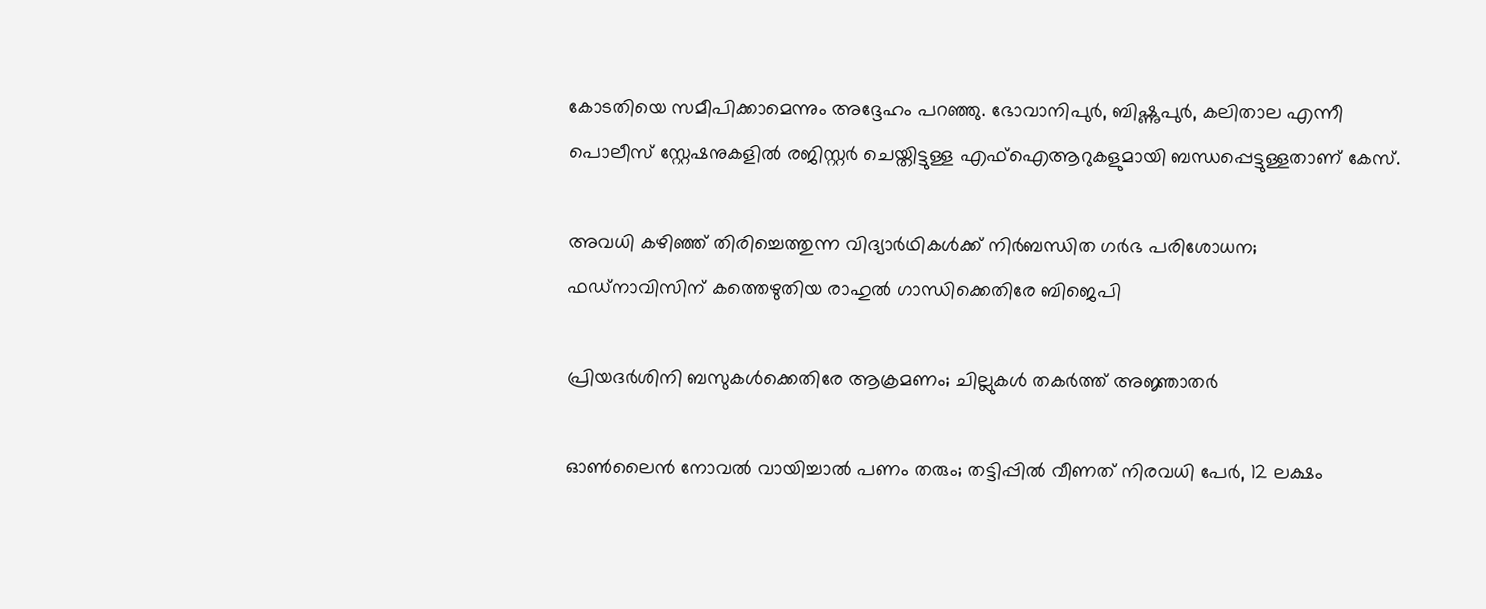കോടതിയെ സമീപിക്കാമെന്നും അദ്ദേഹം പറഞ്ഞു. ഭോവാനിപുർ, ബിഷ്ണുപുർ, കലിതാല എന്നീ പൊലീസ് സ്റ്റേഷനുകളിൽ രജിസ്റ്റർ ചെയ്തിട്ടുള്ള എഫ്ഐആറുകളുമായി ബന്ധപ്പെട്ടുള്ളതാണ് കേസ്.

അവധി കഴിഞ്ഞ് തിരിച്ചെത്തുന്ന വിദ‍്യാർഥികൾക്ക് നിർബന്ധിത ഗർഭ പരിശോധന; ഫഡ്നാവിസിന് കത്തെഴുതിയ രാഹുൽ ഗാന്ധിക്കെതിരേ ബിജെപി

പ്രിയദർശിനി ബസുകൾക്കെതിരേ ആക്രമണം; ചില്ലുകൾ തകർത്ത് അജ്ഞാതർ

ഓൺലൈൻ നോവൽ വായിച്ചാൽ പണം തരും; തട്ടിപ്പിൽ വീണത് നിരവധി പേർ, 12 ലക്ഷം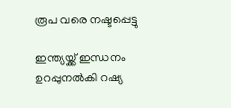രൂപ വരെ നഷ്ടപ്പെട്ടു

ഇന്ത്യയ്ക്ക് ഇന്ധനം ഉറപ്പുനൽകി റഷ്യ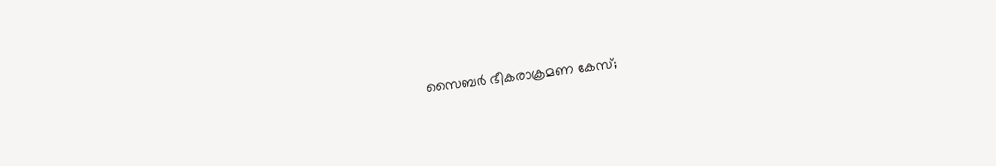സൈബർ ഭീകരാക്രമണ കേസ്;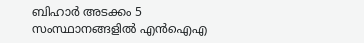ബിഹാർ അടക്കം 5 സംസ്ഥാനങ്ങളിൽ എൻഐഎ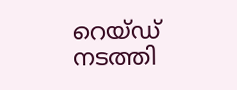റെയ്ഡ് നടത്തി